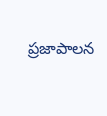ప్రజాపాలన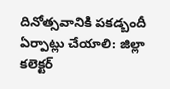దినోత్సవానికి పకడ్బందీ ఏర్పాట్లు చేయాలి: జిల్లా కలెక్టర్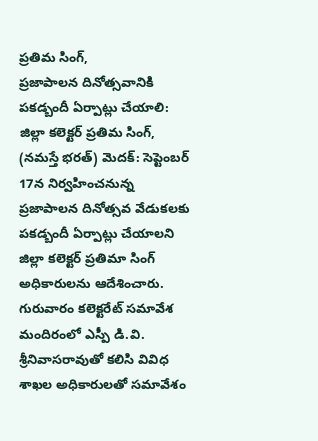ప్రతిమ సింగ్,
ప్రజాపాలన దినోత్సవానికి పకడ్బందీ ఏర్పాట్లు చేయాలి: జిల్లా కలెక్టర్ ప్రతిమ సింగ్, (నమస్తే భరత్) మెదక్: సెప్టెంబర్ 17న నిర్వహించనున్న ప్రజాపాలన దినోత్సవ వేడుకలకు పకడ్బందీ ఏర్పాట్లు చేయాలని జిల్లా కలెక్టర్ ప్రతిమా సింగ్ అధికారులను ఆదేశించారు. గురువారం కలెక్టరేట్ సమావేశ మందిరంలో ఎస్పీ డి.వి. శ్రీనివాసరావుతో కలిసి వివిధ శాఖల అధికారులతో సమావేశం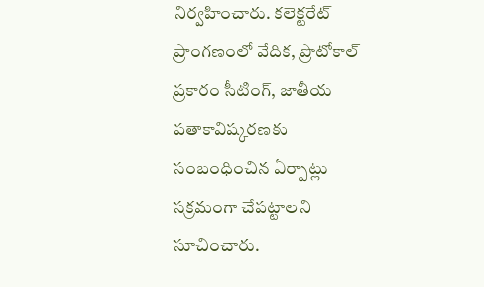నిర్వహించారు. కలెక్టరేట్ ప్రాంగణంలో వేదిక, ప్రొటోకాల్ ప్రకారం సీటింగ్, జాతీయ పతాకావిష్కరణకు సంబంధించిన ఏర్పాట్లు సక్రమంగా చేపట్టాలని సూచించారు.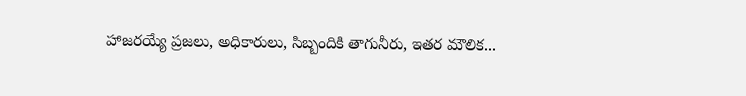హాజరయ్యే ప్రజలు, అధికారులు, సిబ్బందికి తాగునీరు, ఇతర మౌలిక...